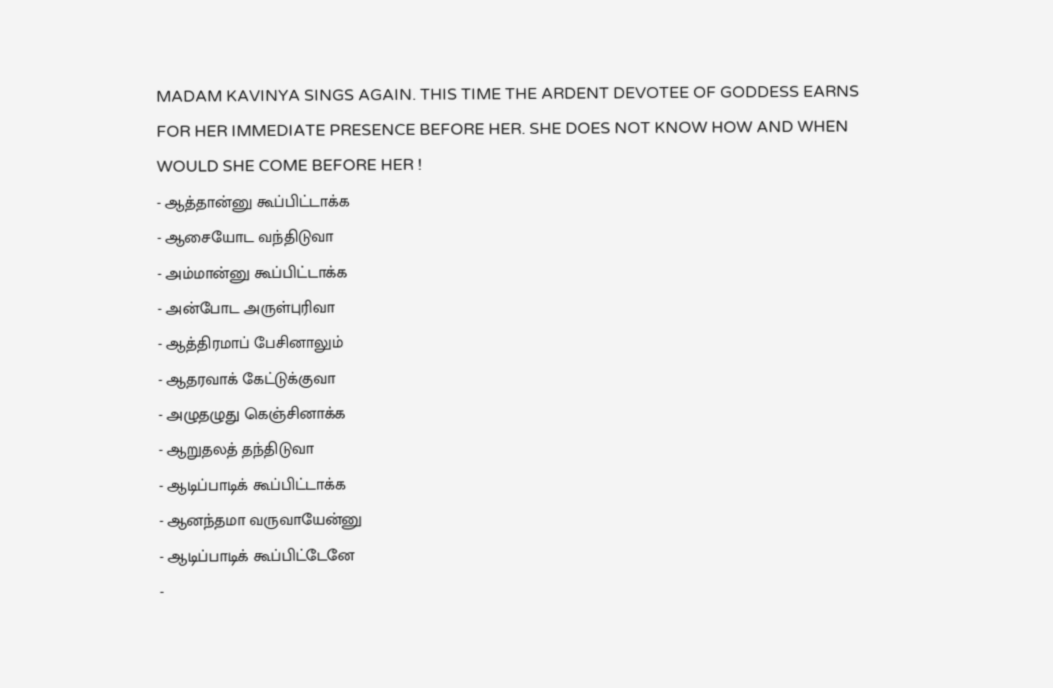MADAM KAVINYA SINGS AGAIN. THIS TIME THE ARDENT DEVOTEE OF GODDESS EARNS FOR HER IMMEDIATE PRESENCE BEFORE HER. SHE DOES NOT KNOW HOW AND WHEN WOULD SHE COME BEFORE HER !
- ஆத்தான்னு கூப்பிட்டாக்க
- ஆசையோட வந்திடுவா
- அம்மான்னு கூப்பிட்டாக்க
- அன்போட அருள்புரிவா
- ஆத்திரமாப் பேசினாலும்
- ஆதரவாக் கேட்டுக்குவா
- அழுதழுது கெஞ்சினாக்க
- ஆறுதலத் தந்திடுவா
- ஆடிப்பாடிக் கூப்பிட்டாக்க
- ஆனந்தமா வருவாயேன்னு
- ஆடிப்பாடிக் கூப்பிட்டேனே
-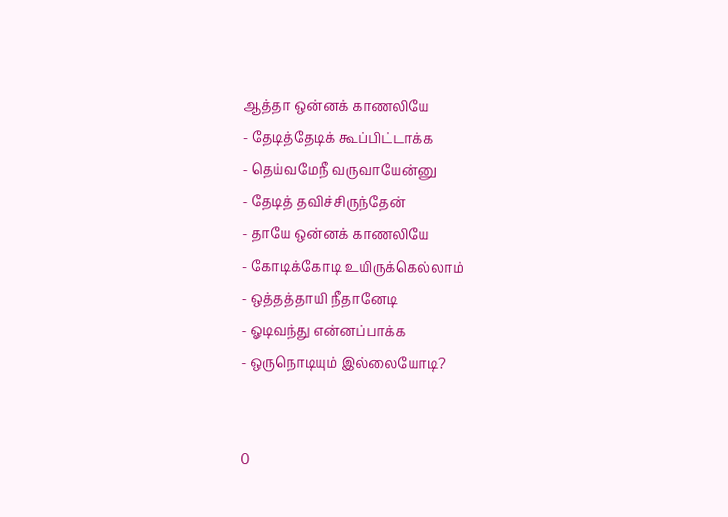ஆத்தா ஒன்னக் காணலியே
- தேடித்தேடிக் கூப்பிட்டாக்க
- தெய்வமேநீ வருவாயேன்னு
- தேடித் தவிச்சிருந்தேன்
- தாயே ஒன்னக் காணலியே
- கோடிக்கோடி உயிருக்கெல்லாம்
- ஒத்தத்தாயி நீதானேடி
- ஓடிவந்து என்னப்பாக்க
- ஒருநொடியும் இல்லையோடி?


0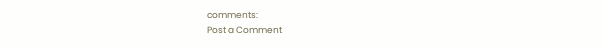comments:
Post a Comment